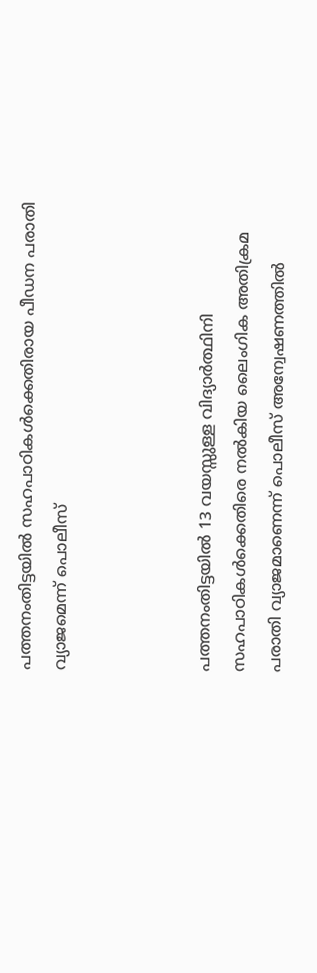പത്തനംതിട്ടയിൽ സഹപാഠികൾക്കെതിരായ പീഡന പരാതി വ്യാജമെന്ന് പൊലീസ്



പത്തനംതിട്ടയിൽ 13 വയസ്സുള്ള വിദ്യാർത്ഥിനി സഹപാഠികൾക്കെതിരെ നൽകിയ ലൈംഗിക അതിക്രമ പരാതി വ്യാജമാണെന്ന് പൊലീസ് അന്വേഷണത്തിൽ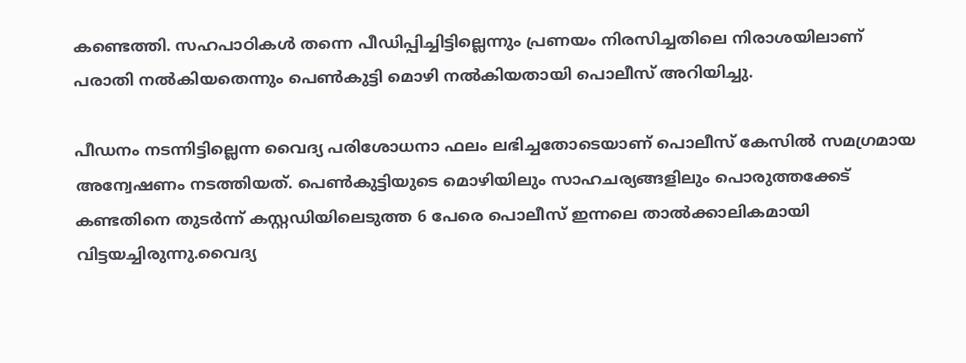കണ്ടെത്തി. സഹപാഠികൾ തന്നെ പീഡിപ്പിച്ചിട്ടില്ലെന്നും പ്രണയം നിരസിച്ചതിലെ നിരാശയിലാണ് പരാതി നൽകിയതെന്നും പെൺകുട്ടി മൊഴി നൽകിയതായി പൊലീസ് അറിയിച്ചു.

പീഡനം നടന്നിട്ടില്ലെന്ന വൈദ്യ പരിശോധനാ ഫലം ലഭിച്ചതോടെയാണ് പൊലീസ് കേസിൽ സമഗ്രമായ അന്വേഷണം നടത്തിയത്. പെൺകുട്ടിയുടെ മൊഴിയിലും സാഹചര്യങ്ങളിലും പൊരുത്തക്കേട് കണ്ടതിനെ തുടർന്ന് കസ്റ്റഡിയിലെടുത്ത 6 പേരെ പൊലീസ് ഇന്നലെ താൽക്കാലികമായി വിട്ടയച്ചിരുന്നു.വൈദ്യ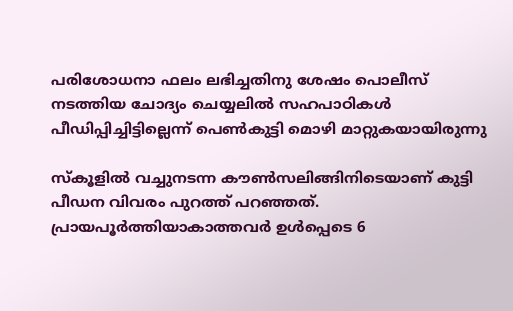പരിശോധനാ ഫലം ലഭിച്ചതിനു ശേഷം പൊലീസ് നടത്തിയ ചോദ്യം ചെയ്യലിൽ സഹപാഠികൾ പീഡിപ്പിച്ചിട്ടില്ലെന്ന് പെൺകുട്ടി മൊഴി മാറ്റുകയായിരുന്നു

സ്‌കൂളിൽ വച്ചുനടന്ന കൗൺസലിങ്ങിനിടെയാണ് കുട്ടി പീഡന വിവരം പുറത്ത് പറഞ്ഞത്. പ്രായപൂർത്തിയാകാത്തവർ ഉൾപ്പെടെ 6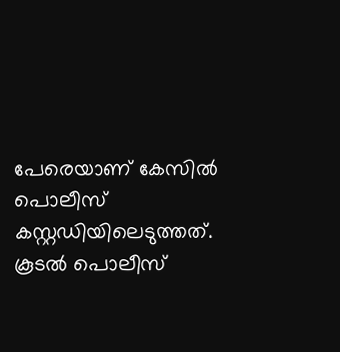പേരെയാണ് കേസിൽ പൊലീസ് കസ്റ്റഡിയിലെടുത്തത്. കൂടൽ പൊലീസ്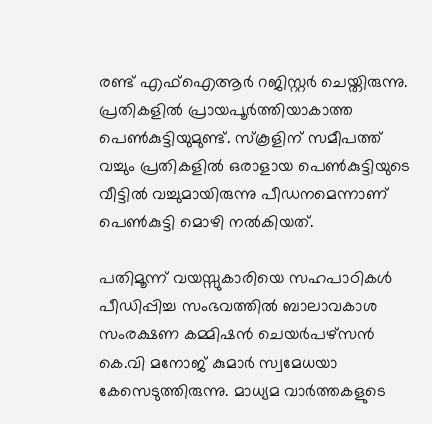രണ്ട് എഫ്‌ഐആർ റജിസ്റ്റർ ചെയ്തിരുന്നു. പ്രതികളിൽ പ്രായപൂർത്തിയാകാത്ത പെൺകുട്ടിയുമുണ്ട്. സ്‌കൂളിന് സമീപത്ത് വച്ചും പ്രതികളിൽ ഒരാളായ പെൺകുട്ടിയുടെ വീട്ടിൽ വച്ചുമായിരുന്നു പീഡനമെന്നാണ് പെൺകുട്ടി മൊഴി നൽകിയത്.

പതിമൂന്ന് വയസ്സുകാരിയെ സഹപാഠികൾ പീഡിപ്പിച്ച സംഭവത്തിൽ ബാലാവകാശ സംരക്ഷണ കമ്മിഷൻ ചെയർപഴ്‌സൻ കെ.വി മനോജ് കുമാർ സ്വമേധയാ കേസെടുത്തിരുന്നു. മാധ്യമ വാർത്തകളുടെ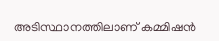അടിസ്ഥാനത്തിലാണ് കമ്മിഷൻ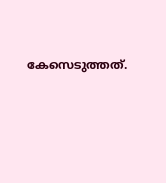കേസെടുത്തത്.